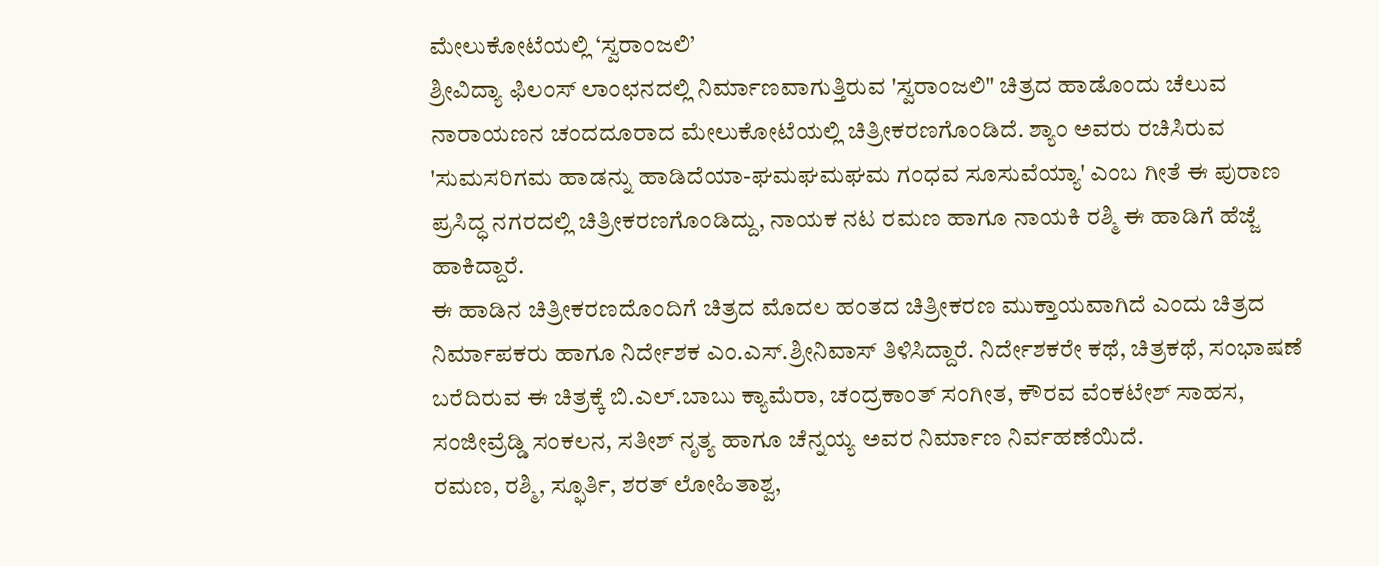ಮೇಲುಕೋಟೆಯಲ್ಲಿ ‘ಸ್ವರಾಂಜಲಿ’
ಶ್ರೀವಿದ್ಯಾ ಫಿಲಂಸ್ ಲಾಂಛನದಲ್ಲಿ ನಿರ್ಮಾಣವಾಗುತ್ತಿರುವ 'ಸ್ವರಾಂಜಲಿ" ಚಿತ್ರದ ಹಾಡೊಂದು ಚೆಲುವ ನಾರಾಯಣನ ಚಂದದೂರಾದ ಮೇಲುಕೋಟೆಯಲ್ಲಿ ಚಿತ್ರೀಕರಣಗೊಂಡಿದೆ. ಶ್ಯಾಂ ಅವರು ರಚಿಸಿರುವ 'ಸುಮಸರಿಗಮ ಹಾಡನ್ನು ಹಾಡಿದೆಯಾ-ಘಮಘಮಘಮ ಗಂಧವ ಸೂಸುವೆಯ್ಯಾ' ಎಂಬ ಗೀತೆ ಈ ಪುರಾಣ ಪ್ರಸಿದ್ಧ ನಗರದಲ್ಲಿ ಚಿತ್ರೀಕರಣಗೊಂಡಿದ್ದು, ನಾಯಕ ನಟ ರಮಣ ಹಾಗೂ ನಾಯಕಿ ರಶ್ಮಿ ಈ ಹಾಡಿಗೆ ಹೆಜ್ಜೆ ಹಾಕಿದ್ದಾರೆ.
ಈ ಹಾಡಿನ ಚಿತ್ರೀಕರಣದೊಂದಿಗೆ ಚಿತ್ರದ ಮೊದಲ ಹಂತದ ಚಿತ್ರೀಕರಣ ಮುಕ್ತಾಯವಾಗಿದೆ ಎಂದು ಚಿತ್ರದ ನಿರ್ಮಾಪಕರು ಹಾಗೂ ನಿರ್ದೇಶಕ ಎಂ.ಎಸ್.ಶ್ರೀನಿವಾಸ್ ತಿಳಿಸಿದ್ದಾರೆ. ನಿರ್ದೇಶಕರೇ ಕಥೆ, ಚಿತ್ರಕಥೆ, ಸಂಭಾಷಣೆ ಬರೆದಿರುವ ಈ ಚಿತ್ರಕ್ಕೆ ಬಿ.ಎಲ್.ಬಾಬು ಕ್ಯಾಮೆರಾ, ಚಂದ್ರಕಾಂತ್ ಸಂಗೀತ, ಕೌರವ ವೆಂಕಟೇಶ್ ಸಾಹಸ, ಸಂಜೀವ್ರೆಡ್ಡಿ ಸಂಕಲನ, ಸತೀಶ್ ನೃತ್ಯ ಹಾಗೂ ಚೆನ್ನಯ್ಯ ಅವರ ನಿರ್ಮಾಣ ನಿರ್ವಹಣೆಯಿದೆ.
ರಮಣ, ರಶ್ಮಿ, ಸ್ಫೂರ್ತಿ, ಶರತ್ ಲೋಹಿತಾಶ್ವ,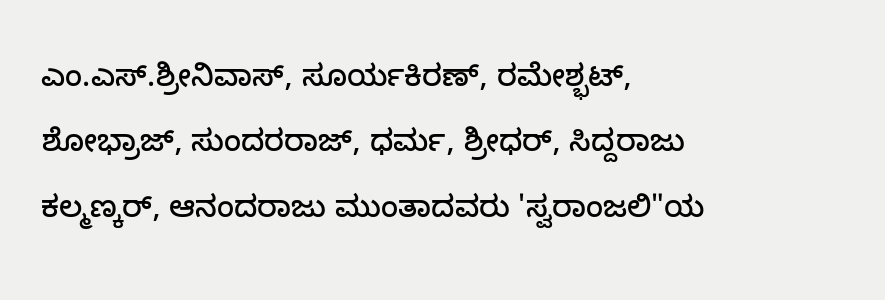ಎಂ.ಎಸ್.ಶ್ರೀನಿವಾಸ್, ಸೂರ್ಯಕಿರಣ್, ರಮೇಶ್ಭಟ್, ಶೋಭ್ರಾಜ್, ಸುಂದರರಾಜ್, ಧರ್ಮ, ಶ್ರೀಧರ್, ಸಿದ್ದರಾಜು ಕಲ್ಮಣ್ಕರ್, ಆನಂದರಾಜು ಮುಂತಾದವರು 'ಸ್ವರಾಂಜಲಿ"ಯ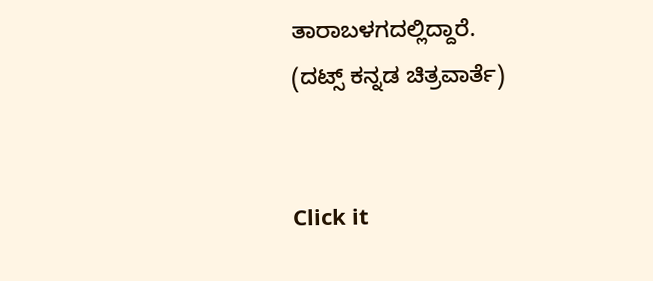ತಾರಾಬಳಗದಲ್ಲಿದ್ದಾರೆ.
(ದಟ್ಸ್ ಕನ್ನಡ ಚಿತ್ರವಾರ್ತೆ)


Click it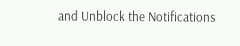and Unblock the Notifications